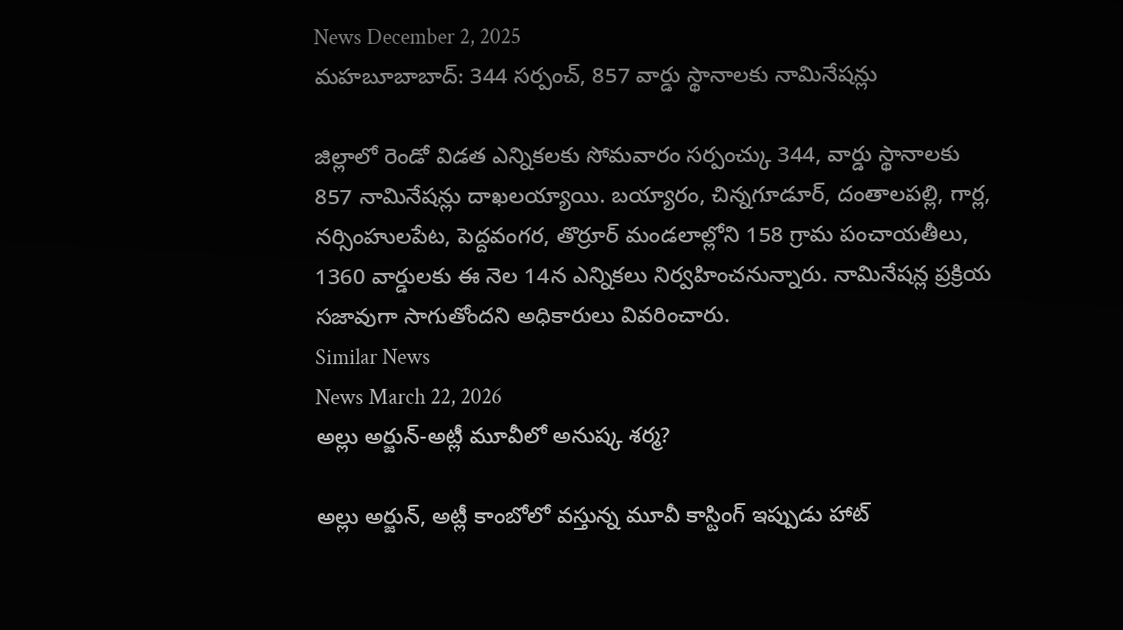News December 2, 2025
మహబూబాబాద్: 344 సర్పంచ్, 857 వార్డు స్థానాలకు నామినేషన్లు

జిల్లాలో రెండో విడత ఎన్నికలకు సోమవారం సర్పంచ్కు 344, వార్డు స్థానాలకు 857 నామినేషన్లు దాఖలయ్యాయి. బయ్యారం, చిన్నగూడూర్, దంతాలపల్లి, గార్ల, నర్సింహులపేట, పెద్దవంగర, తొర్రూర్ మండలాల్లోని 158 గ్రామ పంచాయతీలు, 1360 వార్డులకు ఈ నెల 14న ఎన్నికలు నిర్వహించనున్నారు. నామినేషన్ల ప్రక్రియ సజావుగా సాగుతోందని అధికారులు వివరించారు.
Similar News
News March 22, 2026
అల్లు అర్జున్-అట్లీ మూవీలో అనుష్క శర్మ?

అల్లు అర్జున్, అట్లీ కాంబోలో వస్తున్న మూవీ కాస్టింగ్ ఇప్పుడు హాట్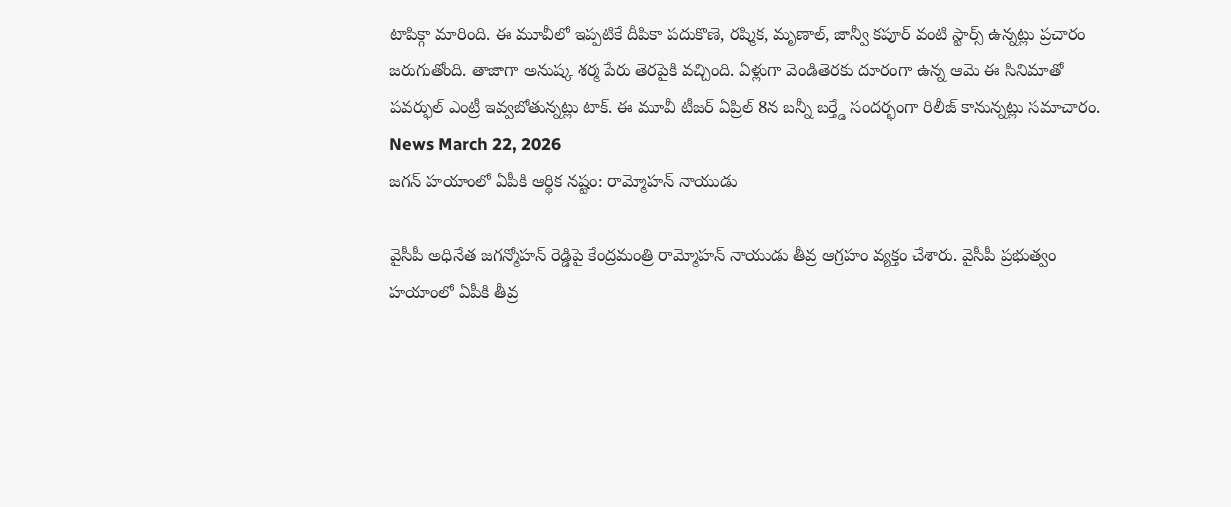టాపిక్గా మారింది. ఈ మూవీలో ఇప్పటికే దీపికా పదుకొణె, రష్మిక, మృణాల్, జాన్వీ కపూర్ వంటి స్టార్స్ ఉన్నట్లు ప్రచారం జరుగుతోంది. తాజాగా అనుష్క శర్మ పేరు తెరపైకి వచ్చింది. ఏళ్లుగా వెండితెరకు దూరంగా ఉన్న ఆమె ఈ సినిమాతో పవర్ఫుల్ ఎంట్రీ ఇవ్వబోతున్నట్లు టాక్. ఈ మూవీ టీజర్ ఏప్రిల్ 8న బన్నీ బర్త్డే సందర్భంగా రిలీజ్ కానున్నట్లు సమాచారం.
News March 22, 2026
జగన్ హయాంలో ఏపీకి ఆర్థిక నష్టం: రామ్మోహన్ నాయుడు

వైసీపీ అధినేత జగన్మోహన్ రెడ్డిపై కేంద్రమంత్రి రామ్మోహన్ నాయుడు తీవ్ర ఆగ్రహం వ్యక్తం చేశారు. వైసీపీ ప్రభుత్వం హయాంలో ఏపీకి తీవ్ర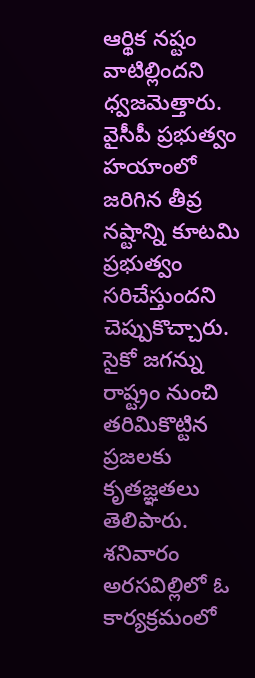ఆర్థిక నష్టం వాటిల్లిందని ధ్వజమెత్తారు. వైసీపీ ప్రభుత్వం హయాంలో జరిగిన తీవ్ర నష్టాన్ని కూటమి ప్రభుత్వం సరిచేస్తుందని చెప్పుకొచ్చారు. సైకో జగన్ను రాష్ట్రం నుంచి తరిమికొట్టిన ప్రజలకు కృతజ్ఞతలు తెలిపారు. శనివారం అరసవిల్లిలో ఓ కార్యక్రమంలో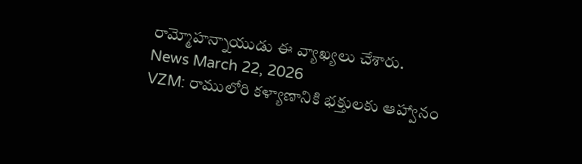రామ్మోహన్నాయుడు ఈ వ్యాఖ్యలు చేశారు.
News March 22, 2026
VZM: రాములోరి కళ్యాణానికి భక్తులకు ఆహ్వానం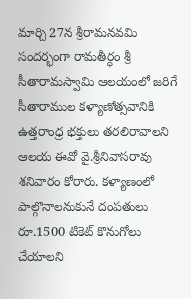మార్చి 27న శ్రీరామనవమి సందర్భంగా రామతీర్ధం శ్రీ సీతారామస్వామి ఆలయంలో జరిగే సీతారాముల కళ్యాణోత్సవానికి ఉత్తరాంధ్ర భక్తులు తరలిరావాలని ఆలయ ఈవో వై.శ్రీనివాసరావు శనివారం కోరారు. కళ్యాణంలో పాల్గొనాలనుకునే దంపతులు రూ.1500 టికెట్ కొనుగోలు చేయాలని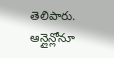తెలిపారు. ఆన్లైన్లోనూ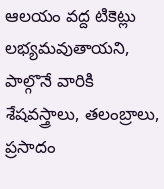ఆలయం వద్ద టికెట్లు లభ్యమవుతాయని, పాల్గొనే వారికి శేషవస్త్రాలు, తలంబ్రాలు, ప్రసాదం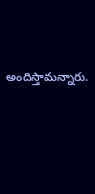అందిస్తామన్నారు.